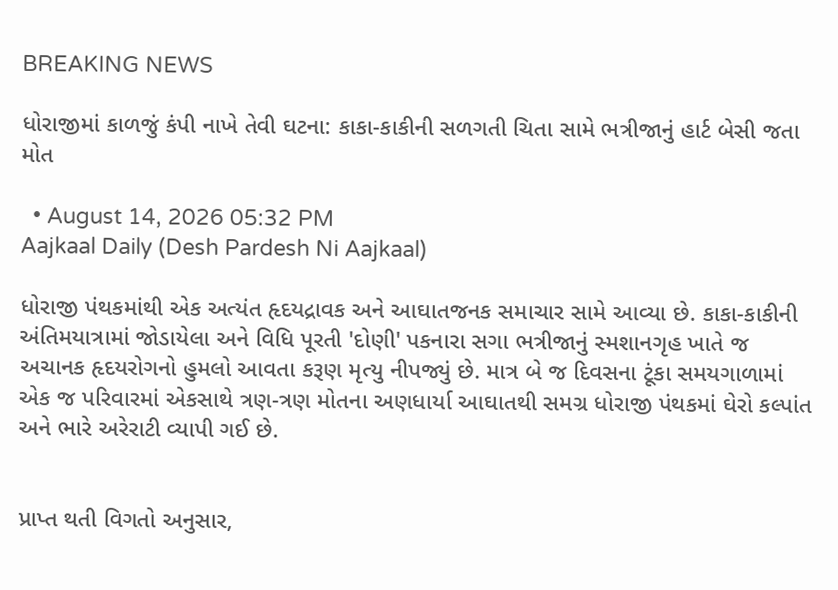BREAKING NEWS

ધોરાજીમાં કાળજું કંપી નાખે તેવી ઘટના: કાકા-કાકીની સળગતી ચિતા સામે ભત્રીજાનું હાર્ટ બેસી જતા મોત

  • August 14, 2026 05:32 PM
Aajkaal Daily (Desh Pardesh Ni Aajkaal)

ધોરાજી પંથકમાંથી એક અત્યંત હૃદયદ્રાવક અને આઘાતજનક સમાચાર સામે આવ્યા છે. કાકા-કાકીની અંતિમયાત્રામાં જોડાયેલા અને વિધિ પૂરતી 'દોણી' પકનારા સગા ભત્રીજાનું સ્મશાનગૃહ ખાતે જ અચાનક હૃદયરોગનો હુમલો આવતા કરૂણ મૃત્યુ નીપજ્યું છે. માત્ર બે જ દિવસના ટૂંકા સમયગાળામાં એક જ પરિવારમાં એકસાથે ત્રણ-ત્રણ મોતના અણધાર્યા આઘાતથી સમગ્ર ધોરાજી પંથકમાં ઘેરો કલ્પાંત અને ભારે અરેરાટી વ્યાપી ગઈ છે.


પ્રાપ્ત થતી વિગતો અનુસાર,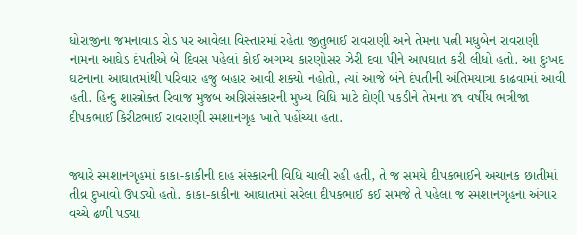ધોરાજીના જમનાવાડ રોડ પર આવેલા વિસ્તારમાં રહેતા જીતુભાઈ રાવરાણી અને તેમના પત્ની મધુબેન રાવરાણી નામના આઘેડ દંપતીએ બે દિવસ પહેલાં કોઈ અગમ્ય કારણોસર ઝેરી દવા પીને આપઘાત કરી લીધો હતો. આ દુઃખદ ઘટનાના આઘાતમાંથી પરિવાર હજુ બહાર આવી શક્યો નહોતો, ત્યાં આજે બંને દંપતીની અંતિમયાત્રા કાઢવામાં આવી હતી. હિન્દુ શાસ્ત્રોક્ત રિવાજ મુજબ અગ્નિસંસ્કારની મુખ્ય વિધિ માટે દોણી પકડીને તેમના ૪૧ વર્ષીય ભત્રીજા દીપકભાઈ કિરીટભાઈ રાવરાણી સ્મશાનગૃહ ખાતે પહોંચ્યા હતા.


જ્યારે સ્મશાનગૃહમાં કાકા-કાકીની દાહ સંસ્કારની વિધિ ચાલી રહી હતી, તે જ સમયે દીપકભાઈને અચાનક છાતીમાં તીવ્ર દુખાવો ઉપડ્યો હતો. કાકા-કાકીના આઘાતમાં સરેલા દીપકભાઈ કઈ સમજે તે પહેલા જ સ્મશાનગૃહના અંગાર વચ્ચે ઢળી પડ્યા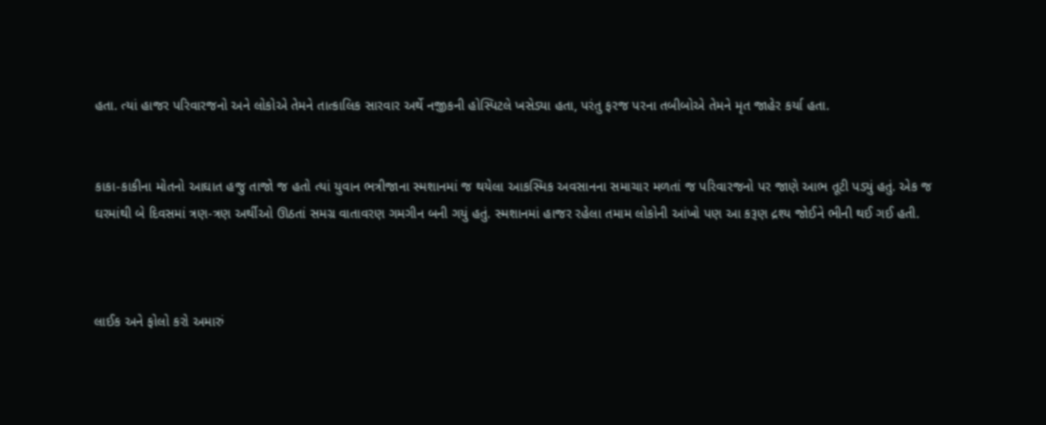હતા. ત્યાં હાજર પરિવારજનો અને લોકોએ તેમને તાત્કાલિક સારવાર અર્થે નજીકની હોસ્પિટલે ખસેડ્યા હતા, પરંતુ ફરજ પરના તબીબોએ તેમને મૃત જાહેર કર્યા હતા.


કાકા-કાકીના મોતનો આઘાત હજુ તાજો જ હતો ત્યાં યુવાન ભત્રીજાના સ્મશાનમાં જ થયેલા આકસ્મિક અવસાનના સમાચાર મળતાં જ પરિવારજનો પર જાણે આભ તૂટી પડ્યું હતું. એક જ ઘરમાંથી બે દિવસમાં ત્રણ-ત્રણ અર્થીઓ ઊઠતાં સમગ્ર વાતાવરણ ગમગીન બની ગયું હતું. સ્મશાનમાં હાજર રહેલા તમામ લોકોની આંખો પણ આ કરૂણ દ્રશ્ય જોઈને ભીની થઈ ગઈ હતી.



લાઈક અને ફોલો કરો અમારું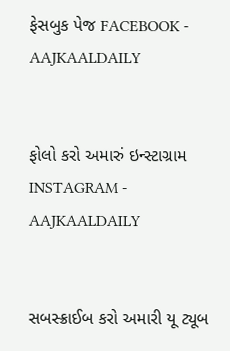ફેસબુક પેજ FACEBOOK - AAJKAALDAILY


ફોલો કરો અમારું ઇન્સ્ટાગ્રામ INSTAGRAM - AAJKAALDAILY


સબસ્ક્રાઈબ કરો અમારી યૂ ટ્યૂબ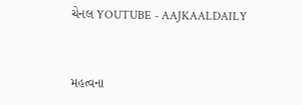ચેનલ YOUTUBE - AAJKAALDAILY


મહત્વના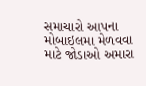સમાચારો આપના મોબાઇલમા મેળવવા માટે જોડાઓ અમારા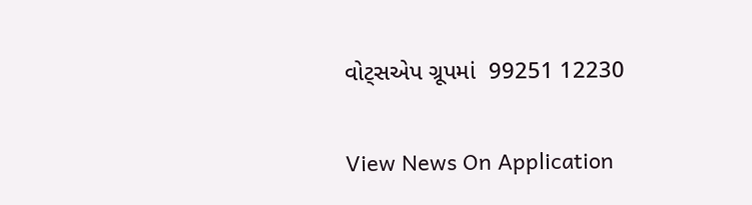વોટ્સએપ ગ્રૂપમાં  99251 12230

View News On Application